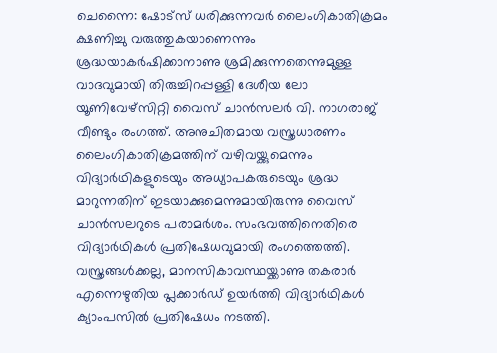ചെന്നൈ: ഷോട്സ് ധരിക്കുന്നവർ ലൈംഗികാതിക്രമം ക്ഷണിച്ചു വരുത്തുകയാണെന്നും ശ്രദ്ധയാകർഷിക്കാനാണു ശ്രമിക്കുന്നതെന്നുമുള്ള വാദവുമായി തിരുച്ചിറപ്പള്ളി ദേശീയ ലോ യൂണിവേഴ്സിറ്റി വൈസ് ചാൻസലർ വി. നാഗരാജ് വീണ്ടും രംഗത്ത്. അനുചിതമായ വസ്ത്രധാരണം ലൈംഗികാതിക്രമത്തിന് വഴിവയ്ക്കുമെന്നും വിദ്യാർഥികളുടെയും അധ്യാപകരുടെയും ശ്രദ്ധ മാറുന്നതിന് ഇടയാക്കുമെന്നുമായിരുന്നു വൈസ് ചാൻസലറുടെ പരാമർശം. സംഭവത്തിനെതിരെ വിദ്യാർഥികൾ പ്രതിഷേധവുമായി രംഗത്തെത്തി.
വസ്ത്രങ്ങൾക്കല്ല, മാനസികാവസ്ഥയ്ക്കാണു തകരാർ എന്നെഴുതിയ പ്ലക്കാർഡ് ഉയർത്തി വിദ്യാർഥികൾ ക്യാംപസിൽ പ്രതിഷേധം നടത്തി.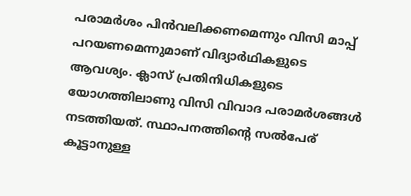പരാമർശം പിൻവലിക്കണമെന്നും വിസി മാപ്പ് പറയണമെന്നുമാണ് വിദ്യാർഥികളുടെ ആവശ്യം. ക്ലാസ് പ്രതിനിധികളുടെ യോഗത്തിലാണു വിസി വിവാദ പരാമർശങ്ങൾ നടത്തിയത്. സ്ഥാപനത്തിന്റെ സൽപേര് കൂട്ടാനുള്ള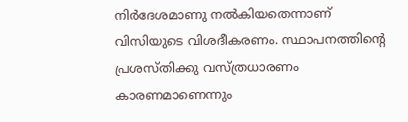നിർദേശമാണു നൽകിയതെന്നാണ് വിസിയുടെ വിശദീകരണം. സ്ഥാപനത്തിന്റെ പ്രശസ്തിക്കു വസ്ത്രധാരണം കാരണമാണെന്നും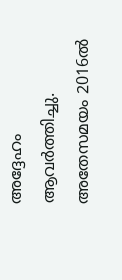അദ്ദേഹം ആവർത്തിച്ചു.
അതേസമയം 2016ൽ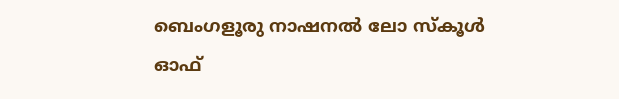ബെംഗളൂരു നാഷനൽ ലോ സ്കൂൾ ഓഫ്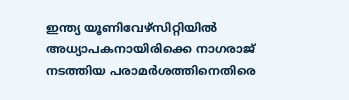ഇന്ത്യ യൂണിവേഴ്സിറ്റിയിൽ അധ്യാപകനായിരിക്കെ നാഗരാജ് നടത്തിയ പരാമർശത്തിനെതിരെ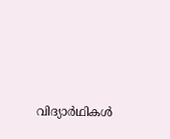വിദ്യാർഥികൾ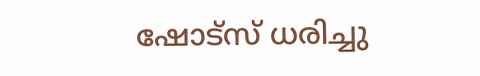ഷോട്സ് ധരിച്ചു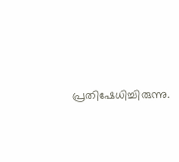പ്രതിഷേധിച്ചിരുന്നു.